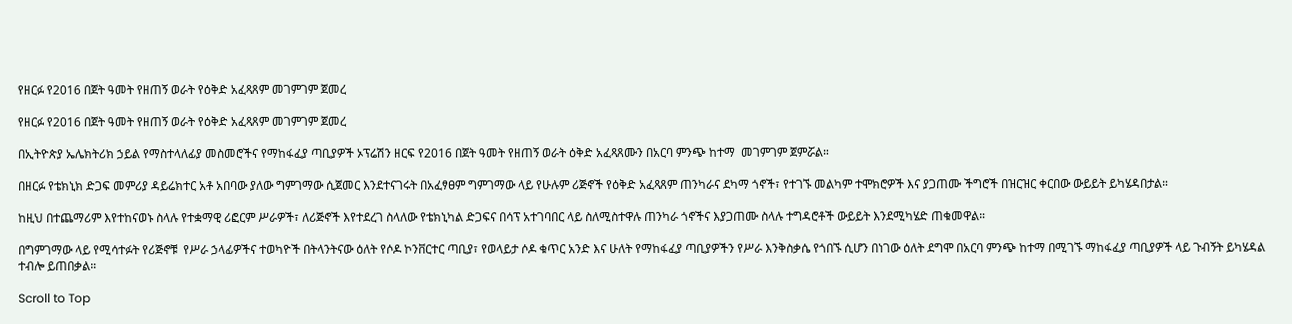የዘርፉ የ2016 በጀት ዓመት የዘጠኝ ወራት የዕቅድ አፈጻጸም መገምገም ጀመረ

የዘርፉ የ2016 በጀት ዓመት የዘጠኝ ወራት የዕቅድ አፈጻጸም መገምገም ጀመረ

በኢትዮጵያ ኤሌክትሪክ ኃይል የማስተላለፊያ መስመሮችና የማከፋፈያ ጣቢያዎች ኦፕሬሽን ዘርፍ የ2016 በጀት ዓመት የዘጠኝ ወራት ዕቅድ አፈጻጸሙን በአርባ ምንጭ ከተማ  መገምገም ጀምሯል።

በዘርፉ የቴክኒክ ድጋፍ መምሪያ ዳይሬክተር አቶ አበባው ያለው ግምገማው ሲጀመር እንደተናገሩት በአፈፃፀም ግምገማው ላይ የሁሉም ሪጅኖች የዕቅድ አፈጻጸም ጠንካራና ደካማ ጎኖች፣ የተገኙ መልካም ተሞክሮዎች እና ያጋጠሙ ችግሮች በዝርዝር ቀርበው ውይይት ይካሄዳበታል።

ከዚህ በተጨማሪም እየተከናወኑ ስላሉ የተቋማዊ ሪፎርም ሥራዎች፣ ለሪጅኖች እየተደረገ ስላለው የቴክኒካል ድጋፍና በሳፕ አተገባበር ላይ ስለሚስተዋሉ ጠንካራ ጎኖችና እያጋጠሙ ስላሉ ተግዳሮቶች ውይይት እንደሚካሄድ ጠቁመዋል።

በግምገማው ላይ የሚሳተፉት የሪጅኖቹ  የሥራ ኃላፊዎችና ተወካዮች በትላንትናው ዕለት የሶዶ ኮንቨርተር ጣቢያ፣ የወላይታ ሶዶ ቁጥር አንድ እና ሁለት የማከፋፈያ ጣቢያዎችን የሥራ እንቅስቃሴ የጎበኙ ሲሆን በነገው ዕለት ደግሞ በአርባ ምንጭ ከተማ በሚገኙ ማከፋፈያ ጣቢያዎች ላይ ጉብኝት ይካሄዳል ተብሎ ይጠበቃል።

Scroll to Top